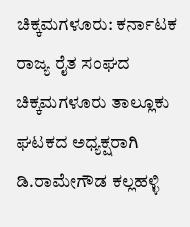ಚಿಕ್ಕಮಗಳೂರು: ಕರ್ನಾಟಕ ರಾಜ್ಯ ರೈತ ಸಂಘದ ಚಿಕ್ಕಮಗಳೂರು ತಾಲ್ಲೂಕು ಘಟಕದ ಅಧ್ಯಕ್ಷರಾಗಿ ಡಿ.ರಾಮೇಗೌಡ ಕಲ್ಲಹಳ್ಳಿ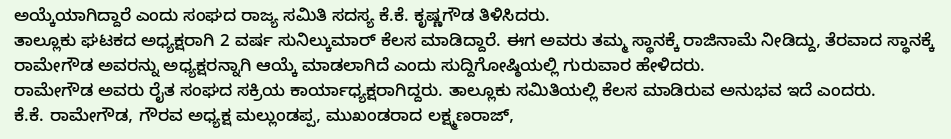ಅಯ್ಕೆಯಾಗಿದ್ದಾರೆ ಎಂದು ಸಂಘದ ರಾಜ್ಯ ಸಮಿತಿ ಸದಸ್ಯ ಕೆ.ಕೆ. ಕೃಷ್ಣಗೌಡ ತಿಳಿಸಿದರು.
ತಾಲ್ಲೂಕು ಘಟಕದ ಅಧ್ಯಕ್ಷರಾಗಿ 2 ವರ್ಷ ಸುನಿಲ್ಕುಮಾರ್ ಕೆಲಸ ಮಾಡಿದ್ದಾರೆ. ಈಗ ಅವರು ತಮ್ಮ ಸ್ಥಾನಕ್ಕೆ ರಾಜಿನಾಮೆ ನೀಡಿದ್ದು, ತೆರವಾದ ಸ್ಥಾನಕ್ಕೆ ರಾಮೇಗೌಡ ಅವರನ್ನು ಅಧ್ಯಕ್ಷರನ್ನಾಗಿ ಆಯ್ಕೆ ಮಾಡಲಾಗಿದೆ ಎಂದು ಸುದ್ದಿಗೋಷ್ಠಿಯಲ್ಲಿ ಗುರುವಾರ ಹೇಳಿದರು.
ರಾಮೇಗೌಡ ಅವರು ರೈತ ಸಂಘದ ಸಕ್ರಿಯ ಕಾರ್ಯಾಧ್ಯಕ್ಷರಾಗಿದ್ದರು. ತಾಲ್ಲೂಕು ಸಮಿತಿಯಲ್ಲಿ ಕೆಲಸ ಮಾಡಿರುವ ಅನುಭವ ಇದೆ ಎಂದರು.
ಕೆ.ಕೆ. ರಾಮೇಗೌಡ, ಗೌರವ ಅಧ್ಯಕ್ಷ ಮಲ್ಲುಂಡಪ್ಪ, ಮುಖಂಡರಾದ ಲಕ್ಷ್ಮಣರಾಜ್,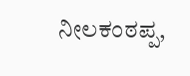ನೀಲಕಂಠಪ್ಪ,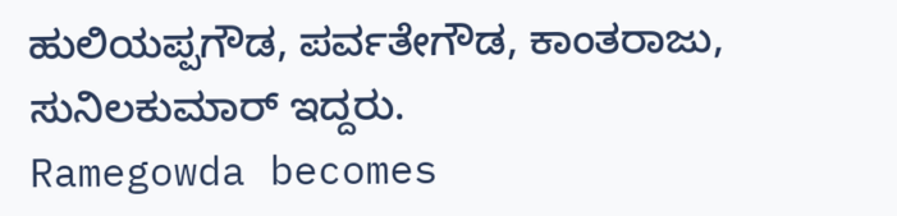ಹುಲಿಯಪ್ಪಗೌಡ, ಪರ್ವತೇಗೌಡ, ಕಾಂತರಾಜು, ಸುನಿಲಕುಮಾರ್ ಇದ್ದರು.
Ramegowda becomes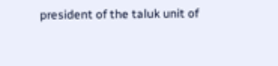president of the taluk unit of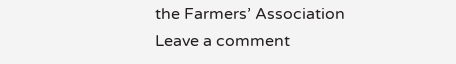the Farmers’ Association
Leave a comment